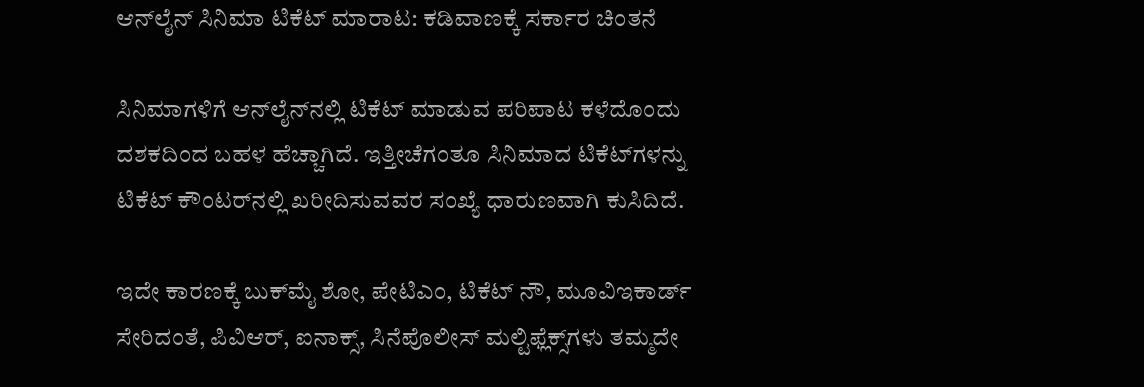ಆನ್‌ಲೈನ್ ಸಿನಿಮಾ ಟಿಕೆಟ್ ಮಾರಾಟ: ಕಡಿವಾಣಕ್ಕೆ ಸರ್ಕಾರ ಚಿಂತನೆ

ಸಿನಿಮಾಗಳಿಗೆ ಆನ್‌ಲೈನ್‌ನಲ್ಲಿ ಟಿಕೆಟ್ ಮಾಡುವ ಪರಿಪಾಟ ಕಳೆದೊಂದು ದಶಕದಿಂದ ಬಹಳ ಹೆಚ್ಚಾಗಿದೆ. ಇತ್ತೀಚೆಗಂತೂ ಸಿನಿಮಾದ ಟಿಕೆಟ್‌ಗಳನ್ನು ಟಿಕೆಟ್‌ ಕೌಂಟರ್‌ನಲ್ಲಿ ಖರೀದಿಸುವವರ ಸಂಖ್ಯೆ ಧಾರುಣವಾಗಿ ಕುಸಿದಿದೆ.

ಇದೇ ಕಾರಣಕ್ಕೆ ಬುಕ್‌ಮೈ ಶೋ, ಪೇಟಿಎಂ, ಟಿಕೆಟ್ ನೌ, ಮೂವಿಇಕಾರ್ಡ್ ಸೇರಿದಂತೆ, ಪಿವಿಆರ್, ಐನಾಕ್ಸ್, ಸಿನೆಪೊಲೀಸ್ ಮಲ್ಟಿಫ್ಲೆಕ್ಸ್‌ಗಳು ತಮ್ಮದೇ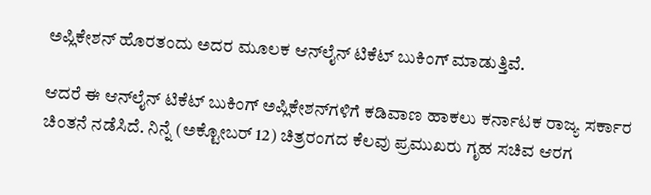ಅಪ್ಲಿಕೇಶನ್ ಹೊರತಂದು ಅದರ ಮೂಲಕ ಆನ್‌ಲೈನ್ ಟಿಕೆಟ್ ಬುಕಿಂಗ್ ಮಾಡುತ್ತಿವೆ.

ಆದರೆ ಈ ಆನ್‌ಲೈನ್ ಟಿಕೆಟ್ ಬುಕಿಂಗ್ ಅಪ್ಲಿಕೇಶನ್‌ಗಳಿಗೆ ಕಡಿವಾಣ ಹಾಕಲು ಕರ್ನಾಟಕ ರಾಜ್ಯ ಸರ್ಕಾರ ಚಿಂತನೆ ನಡೆಸಿದೆ. ನಿನ್ನೆ (ಅಕ್ಟೋಬರ್ 12) ಚಿತ್ರರಂಗದ ಕೆಲವು ಪ್ರಮುಖರು ಗೃಹ ಸಚಿವ ಆರಗ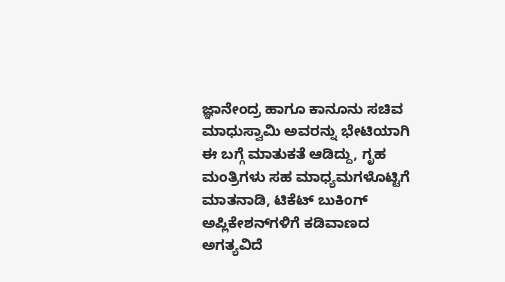ಜ್ಞಾನೇಂದ್ರ ಹಾಗೂ ಕಾನೂನು ಸಚಿವ ಮಾಧುಸ್ವಾಮಿ ಅವರನ್ನು ಭೇಟಿಯಾಗಿ ಈ ಬಗ್ಗೆ ಮಾತುಕತೆ ಆಡಿದ್ದು, ಗೃಹ ಮಂತ್ರಿಗಳು ಸಹ ಮಾಧ್ಯಮಗಳೊಟ್ಟಿಗೆ ಮಾತನಾಡಿ, ಟಿಕೆಟ್ ಬುಕಿಂಗ್ ಅಪ್ಲಿಕೇಶನ್‌ಗಳಿಗೆ ಕಡಿವಾಣದ ಅಗತ್ಯವಿದೆ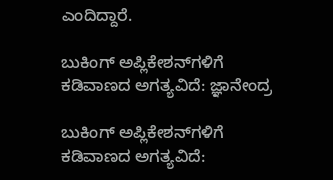ಎಂದಿದ್ದಾರೆ.

ಬುಕಿಂಗ್ ಅಪ್ಲಿಕೇಶನ್‌ಗಳಿಗೆ ಕಡಿವಾಣದ ಅಗತ್ಯವಿದೆ: ಜ್ಞಾನೇಂದ್ರ

ಬುಕಿಂಗ್ ಅಪ್ಲಿಕೇಶನ್‌ಗಳಿಗೆ ಕಡಿವಾಣದ ಅಗತ್ಯವಿದೆ: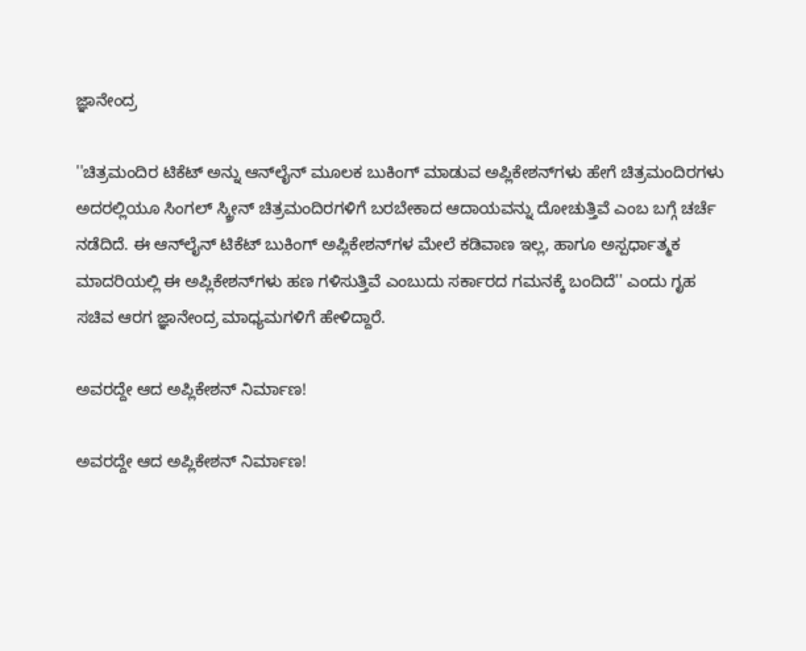ಜ್ಞಾನೇಂದ್ರ

''ಚಿತ್ರಮಂದಿರ ಟಿಕೆಟ್ ಅನ್ನು ಆನ್‌ಲೈನ್ ಮೂಲಕ ಬುಕಿಂಗ್ ಮಾಡುವ ಅಪ್ಲಿಕೇಶನ್‌ಗಳು ಹೇಗೆ ಚಿತ್ರಮಂದಿರಗಳು ಅದರಲ್ಲಿಯೂ ಸಿಂಗಲ್ ಸ್ಕ್ರೀನ್ ಚಿತ್ರಮಂದಿರಗಳಿಗೆ ಬರಬೇಕಾದ ಆದಾಯವನ್ನು ದೋಚುತ್ತಿವೆ ಎಂಬ ಬಗ್ಗೆ ಚರ್ಚೆ ನಡೆದಿದೆ. ಈ ಆನ್‌ಲೈನ್ ಟಿಕೆಟ್ ಬುಕಿಂಗ್ ಅಪ್ಲಿಕೇಶನ್‌ಗಳ ಮೇಲೆ ಕಡಿವಾಣ ಇಲ್ಲ, ಹಾಗೂ ಅಸ್ಪರ್ಧಾತ್ಮಕ ಮಾದರಿಯಲ್ಲಿ ಈ ಅಪ್ಲಿಕೇಶನ್‌ಗಳು ಹಣ ಗಳಿಸುತ್ತಿವೆ ಎಂಬುದು ಸರ್ಕಾರದ ಗಮನಕ್ಕೆ ಬಂದಿದೆ'' ಎಂದು ಗೃಹ ಸಚಿವ ಆರಗ ಜ್ಞಾನೇಂದ್ರ ಮಾಧ್ಯಮಗಳಿಗೆ ಹೇಳಿದ್ದಾರೆ.

ಅವರದ್ದೇ ಆದ ಅಪ್ಲಿಕೇಶನ್ ನಿರ್ಮಾಣ!

ಅವರದ್ದೇ ಆದ ಅಪ್ಲಿಕೇಶನ್ ನಿರ್ಮಾಣ!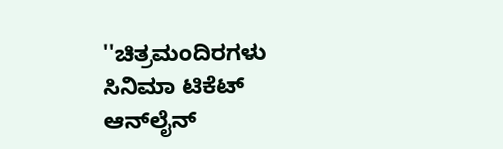''ಚಿತ್ರಮಂದಿರಗಳು ಸಿನಿಮಾ ಟಿಕೆಟ್ ಆನ್‌ಲೈನ್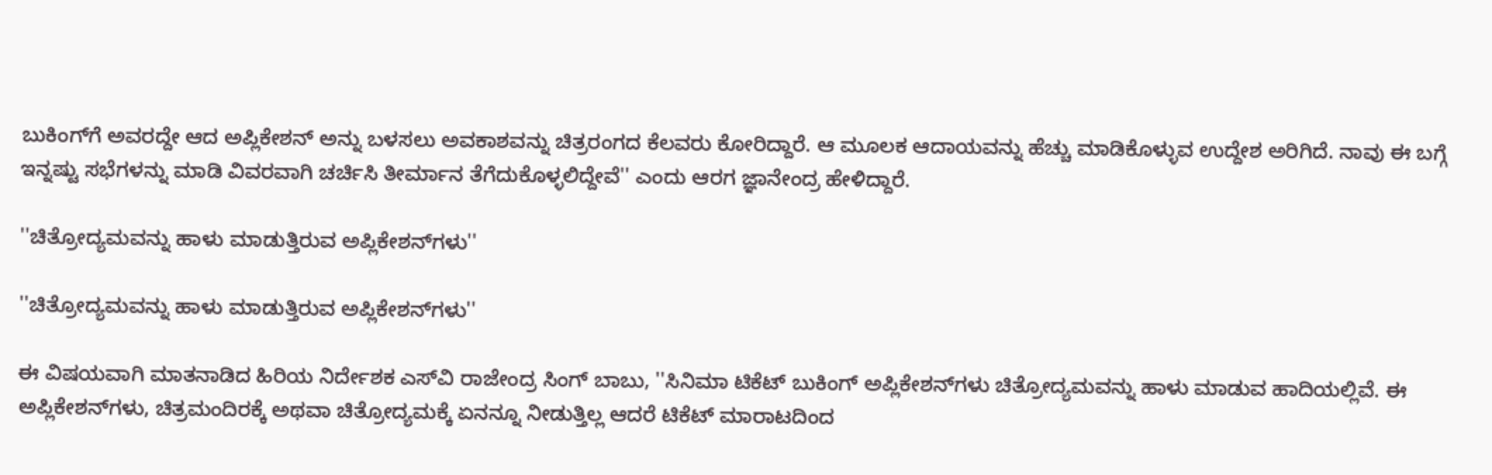ಬುಕಿಂಗ್‌ಗೆ ಅವರದ್ದೇ ಆದ ಅಪ್ಲಿಕೇಶನ್ ಅನ್ನು ಬಳಸಲು ಅವಕಾಶವನ್ನು ಚಿತ್ರರಂಗದ ಕೆಲವರು ಕೋರಿದ್ದಾರೆ. ಆ ಮೂಲಕ ಆದಾಯವನ್ನು ಹೆಚ್ಚು ಮಾಡಿಕೊಳ್ಳುವ ಉದ್ದೇಶ ಅರಿಗಿದೆ. ನಾವು ಈ ಬಗ್ಗೆ ಇನ್ನಷ್ಟು ಸಭೆಗಳನ್ನು ಮಾಡಿ ವಿವರವಾಗಿ ಚರ್ಚಿಸಿ ತೀರ್ಮಾನ ತೆಗೆದುಕೊಳ್ಳಲಿದ್ದೇವೆ'' ಎಂದು ಆರಗ ಜ್ಞಾನೇಂದ್ರ ಹೇಳಿದ್ದಾರೆ.

''ಚಿತ್ರೋದ್ಯಮವನ್ನು ಹಾಳು ಮಾಡುತ್ತಿರುವ ಅಪ್ಲಿಕೇಶನ್‌ಗಳು''

''ಚಿತ್ರೋದ್ಯಮವನ್ನು ಹಾಳು ಮಾಡುತ್ತಿರುವ ಅಪ್ಲಿಕೇಶನ್‌ಗಳು''

ಈ ವಿಷಯವಾಗಿ ಮಾತನಾಡಿದ ಹಿರಿಯ ನಿರ್ದೇಶಕ ಎಸ್‌ವಿ ರಾಜೇಂದ್ರ ಸಿಂಗ್ ಬಾಬು, ''ಸಿನಿಮಾ ಟಿಕೆಟ್ ಬುಕಿಂಗ್ ಅಪ್ಲಿಕೇಶನ್‌ಗಳು ಚಿತ್ರೋದ್ಯಮವನ್ನು ಹಾಳು ಮಾಡುವ ಹಾದಿಯಲ್ಲಿವೆ. ಈ ಅಪ್ಲಿಕೇಶನ್‌ಗಳು, ಚಿತ್ರಮಂದಿರಕ್ಕೆ ಅಥವಾ ಚಿತ್ರೋದ್ಯಮಕ್ಕೆ ಏನನ್ನೂ ನೀಡುತ್ತಿಲ್ಲ ಆದರೆ ಟಿಕೆಟ್ ಮಾರಾಟದಿಂದ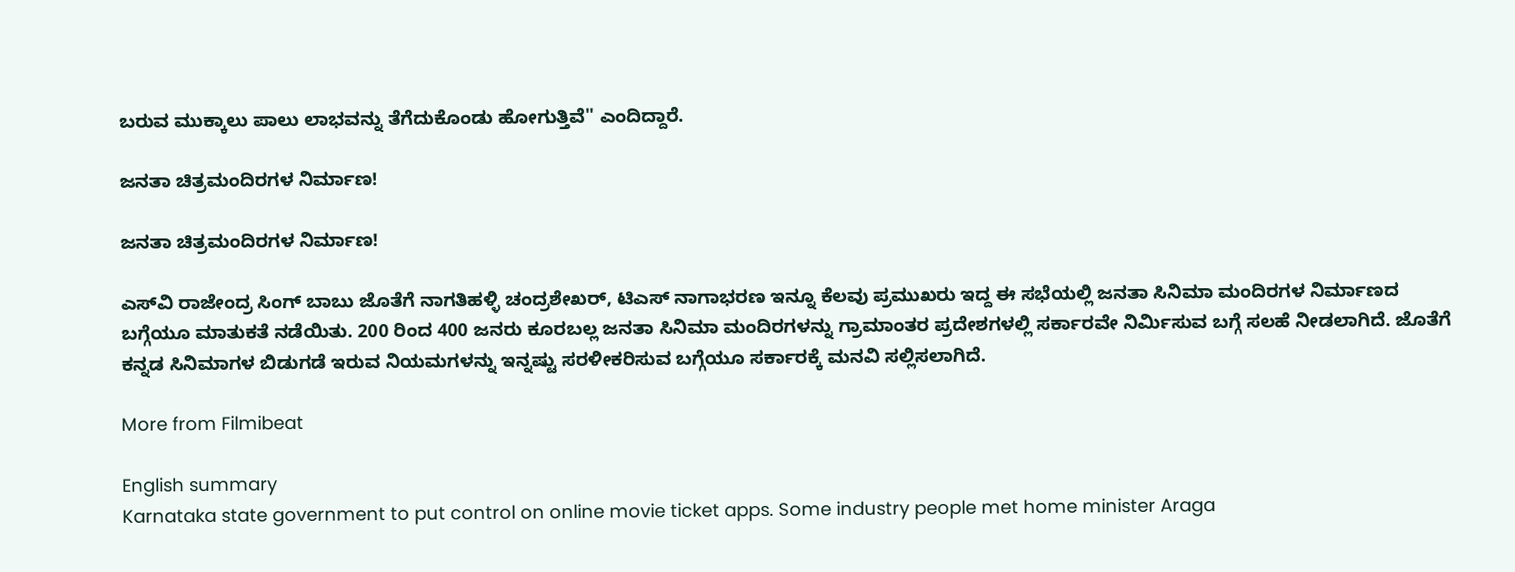ಬರುವ ಮುಕ್ಕಾಲು ಪಾಲು ಲಾಭವನ್ನು ತೆಗೆದುಕೊಂಡು ಹೋಗುತ್ತಿವೆ'' ಎಂದಿದ್ದಾರೆ.

ಜನತಾ ಚಿತ್ರಮಂದಿರಗಳ ನಿರ್ಮಾಣ!

ಜನತಾ ಚಿತ್ರಮಂದಿರಗಳ ನಿರ್ಮಾಣ!

ಎಸ್‌ವಿ ರಾಜೇಂದ್ರ ಸಿಂಗ್ ಬಾಬು ಜೊತೆಗೆ ನಾಗತಿಹಳ್ಳಿ ಚಂದ್ರಶೇಖರ್, ಟಿಎಸ್ ನಾಗಾಭರಣ ಇನ್ನೂ ಕೆಲವು ಪ್ರಮುಖರು ಇದ್ದ ಈ ಸಭೆಯಲ್ಲಿ ಜನತಾ ಸಿನಿಮಾ ಮಂದಿರಗಳ ನಿರ್ಮಾಣದ ಬಗ್ಗೆಯೂ ಮಾತುಕತೆ ನಡೆಯಿತು. 200 ರಿಂದ 400 ಜನರು ಕೂರಬಲ್ಲ ಜನತಾ ಸಿನಿಮಾ ಮಂದಿರಗಳನ್ನು ಗ್ರಾಮಾಂತರ ಪ್ರದೇಶಗಳಲ್ಲಿ ಸರ್ಕಾರವೇ ನಿರ್ಮಿಸುವ ಬಗ್ಗೆ ಸಲಹೆ ನೀಡಲಾಗಿದೆ. ಜೊತೆಗೆ ಕನ್ನಡ ಸಿನಿಮಾಗಳ ಬಿಡುಗಡೆ ಇರುವ ನಿಯಮಗಳನ್ನು ಇನ್ನಷ್ಟು ಸರಳೀಕರಿಸುವ ಬಗ್ಗೆಯೂ ಸರ್ಕಾರಕ್ಕೆ ಮನವಿ ಸಲ್ಲಿಸಲಾಗಿದೆ.

More from Filmibeat

English summary
Karnataka state government to put control on online movie ticket apps. Some industry people met home minister Araga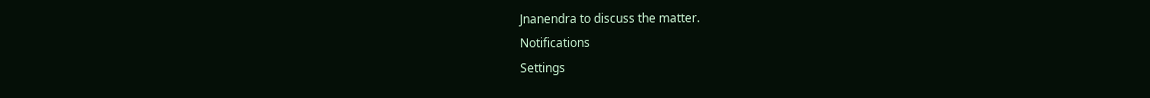Jnanendra to discuss the matter.
Notifications
Settings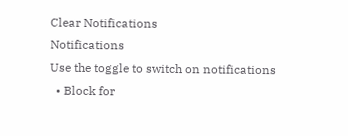Clear Notifications
Notifications
Use the toggle to switch on notifications
  • Block for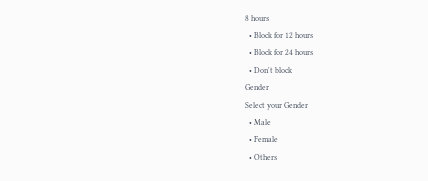8 hours
  • Block for 12 hours
  • Block for 24 hours
  • Don't block
Gender
Select your Gender
  • Male
  • Female
  • Others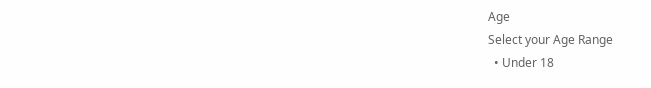Age
Select your Age Range
  • Under 18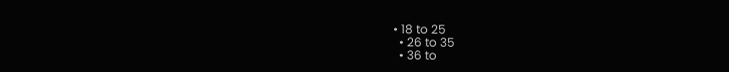• 18 to 25
  • 26 to 35
  • 36 to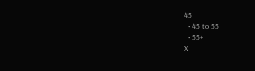45
  • 45 to 55
  • 55+
X